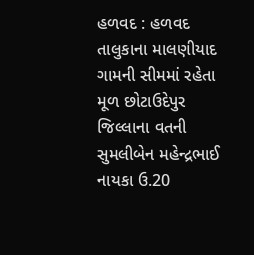હળવદ : હળવદ તાલુકાના માલણીયાદ ગામની સીમમાં રહેતા મૂળ છોટાઉદેપુર જિલ્લાના વતની સુમલીબેન મહેન્દ્રભાઈ નાયકા ઉ.20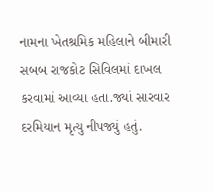નામના ખેતશ્રમિક મહિલાને બીમારી સબબ રાજકોટ સિવિલમાં દાખલ કરવામાં આવ્યા હતા.જ્યાં સારવાર દરમિયાન મૃત્યુ નીપજ્યું હતું.